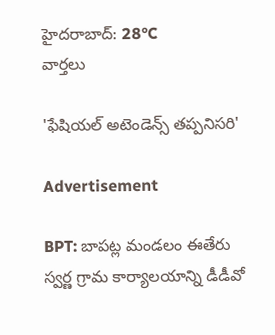హైదరాబాద్: 28°C
వార్తలు

'ఫేషియల్ అటెండెన్స్ తప్పనిసరి'

Advertisement

BPT: బాపట్ల మండలం ఈతేరు స్వర్ణ గ్రామ కార్యాలయాన్ని డీడీవో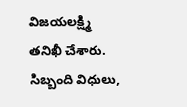విజయలక్ష్మి తనిఖీ చేశారు. సిబ్బంది విధులు,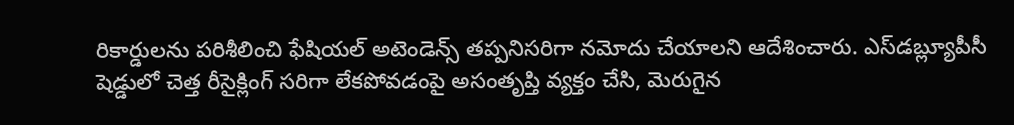రికార్డులను పరిశీలించి ఫేషియల్ అటెండెన్స్ తప్పనిసరిగా నమోదు చేయాలని ఆదేశించారు. ఎస్‌డబ్ల్యూపీసీ షెడ్డులో చెత్త రీసైక్లింగ్ సరిగా లేకపోవడంపై అసంతృప్తి వ్యక్తం చేసి, మెరుగైన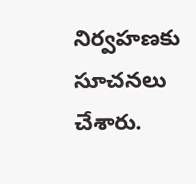నిర్వహణకు సూచనలు చేశారు.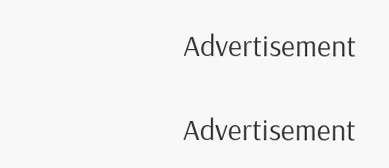Advertisement

Advertisement